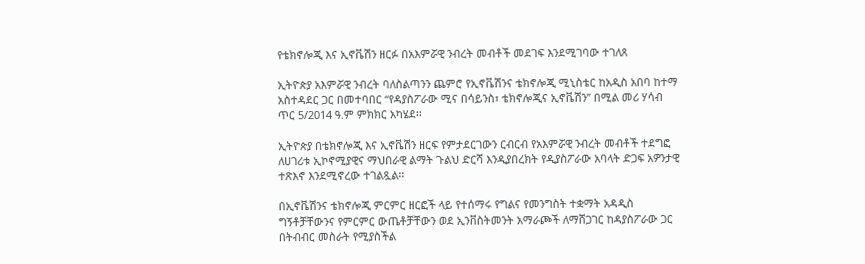የቴክኖሎጂ እና ኢኖቬሽን ዘርፉ በአእምሯዊ ንብረት መብቶች መደገፍ እንደሚገባው ተገለጸ

ኢትዮጵያ አእምሯዊ ንብረት ባለስልጣንን ጨምሮ የኢኖቬሽንና ቴክኖሎጂ ሚኒስቴር ከአዲስ አበባ ከተማ አስተዳደር ጋር በመተባበር “የዳያስፖራው ሚና በሳይንስ፣ ቴክኖሎጂና ኢኖቬሽን” በሚል መሪ ሃሳብ ጥር 5/2014 ዓ.ም ምክክር አካሄደ፡፡

ኢትዮጵያ በቴክኖሎጂ እና ኢኖቬሽን ዘርፍ የምታደርገውን ርብርብ የአእምሯዊ ንብረት መብቶች ተደግፎ ለሀገሪቱ ኢኮኖሚያዊና ማህበራዊ ልማት ጉልህ ድርሻ እንዲያበረክት የዲያስፖራው አባላት ድጋፍ አዎንታዊ ተጽእኖ እንደሚኖረው ተገልጿል፡፡

በኢኖቬሽንና ቴክኖሎጂ ምርምር ዘርፎች ላይ የተሰማሩ የግልና የመንግስት ተቋማት አዳዲስ ግኝቶቻቸውንና የምርምር ውጤቶቻቸውን ወደ ኢንቨስትመንት አማራጮች ለማሸጋገር ከዳያስፖራው ጋር በትብብር መስራት የሚያስችል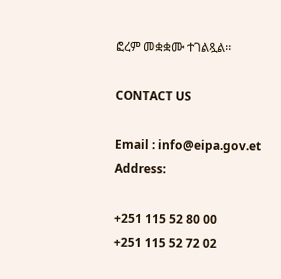ፎረም መቋቋሙ ተገልጿል፡፡

CONTACT US

Email : info@eipa.gov.et
Address:

+251 115 52 80 00
+251 115 52 72 02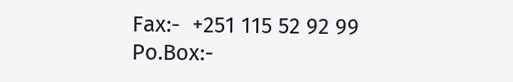Fax:-  +251 115 52 92 99
Po.Box:-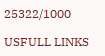25322/1000

USFULL LINKS